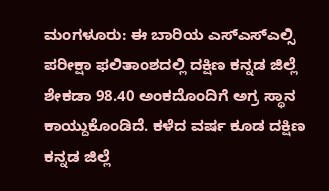ಮಂಗಳೂರು: ಈ ಬಾರಿಯ ಎಸ್ಎಸ್ಎಲ್ಸಿ ಪರೀಕ್ಷಾ ಫಲಿತಾಂಶದಲ್ಲಿ ದಕ್ಷಿಣ ಕನ್ನಡ ಜಿಲ್ಲೆ ಶೇಕಡಾ 98.40 ಅಂಕದೊಂದಿಗೆ ಅಗ್ರ ಸ್ಥಾನ ಕಾಯ್ದುಕೊಂಡಿದೆ. ಕಳೆದ ವರ್ಷ ಕೂಡ ದಕ್ಷಿಣ ಕನ್ನಡ ಜಿಲ್ಲೆ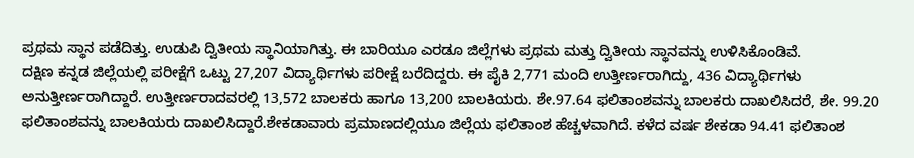ಪ್ರಥಮ ಸ್ಥಾನ ಪಡೆದಿತ್ತು. ಉಡುಪಿ ದ್ವಿತೀಯ ಸ್ಥಾನಿಯಾಗಿತ್ತು. ಈ ಬಾರಿಯೂ ಎರಡೂ ಜಿಲ್ಲೆಗಳು ಪ್ರಥಮ ಮತ್ತು ದ್ವಿತೀಯ ಸ್ಥಾನವನ್ನು ಉಳಿಸಿಕೊಂಡಿವೆ.
ದಕ್ಷಿಣ ಕನ್ನಡ ಜಿಲ್ಲೆಯಲ್ಲಿ ಪರೀಕ್ಷೆಗೆ ಒಟ್ಟು 27,207 ವಿದ್ಯಾರ್ಥಿಗಳು ಪರೀಕ್ಷೆ ಬರೆದಿದ್ದರು. ಈ ಪೈಕಿ 2,771 ಮಂದಿ ಉತ್ತೀರ್ಣರಾಗಿದ್ದು, 436 ವಿದ್ಯಾರ್ಥಿಗಳು ಅನುತ್ತೀರ್ಣರಾಗಿದ್ದಾರೆ. ಉತ್ತೀರ್ಣರಾದವರಲ್ಲಿ 13,572 ಬಾಲಕರು ಹಾಗೂ 13,200 ಬಾಲಕಿಯರು. ಶೇ.97.64 ಫಲಿತಾಂಶವನ್ನು ಬಾಲಕರು ದಾಖಲಿಸಿದರೆ, ಶೇ. 99.20 ಫಲಿತಾಂಶವನ್ನು ಬಾಲಕಿಯರು ದಾಖಲಿಸಿದ್ದಾರೆ.ಶೇಕಡಾವಾರು ಪ್ರಮಾಣದಲ್ಲಿಯೂ ಜಿಲ್ಲೆಯ ಫಲಿತಾಂಶ ಹೆಚ್ಚಳವಾಗಿದೆ. ಕಳೆದ ವರ್ಷ ಶೇಕಡಾ 94.41 ಫಲಿತಾಂಶ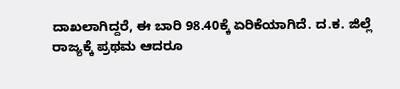ದಾಖಲಾಗಿದ್ದರೆ, ಈ ಬಾರಿ 98.40ಕ್ಕೆ ಏರಿಕೆಯಾಗಿದೆ. ದ.ಕ. ಜಿಲ್ಲೆ ರಾಜ್ಯಕ್ಕೆ ಪ್ರಥಮ ಆದರೂ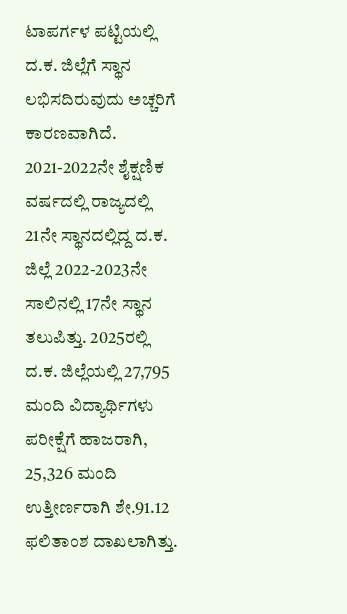ಟಾಪರ್ಗಳ ಪಟ್ಟಿಯಲ್ಲಿ ದ.ಕ. ಜಿಲ್ಲೆಗೆ ಸ್ಥಾನ ಲಭಿಸದಿರುವುದು ಅಚ್ಚರಿಗೆ ಕಾರಣವಾಗಿದೆ. 2021-2022ನೇ ಶೈಕ್ಷಣಿಕ ವರ್ಷದಲ್ಲಿ ರಾಜ್ಯದಲ್ಲಿ 21ನೇ ಸ್ಥಾನದಲ್ಲಿದ್ದ ದ.ಕ. ಜಿಲ್ಲೆ 2022-2023ನೇ ಸಾಲಿನಲ್ಲಿ 17ನೇ ಸ್ಥಾನ ತಲುಪಿತ್ತು. 2025ರಲ್ಲಿ ದ.ಕ. ಜಿಲ್ಲೆಯಲ್ಲಿ 27,795 ಮಂದಿ ವಿದ್ಯಾರ್ಥಿಗಳು ಪರೀಕ್ಷೆಗೆ ಹಾಜರಾಗಿ, 25,326 ಮಂದಿ ಉತ್ತೀರ್ಣರಾಗಿ ಶೇ.91.12 ಫಲಿತಾಂಶ ದಾಖಲಾಗಿತ್ತು.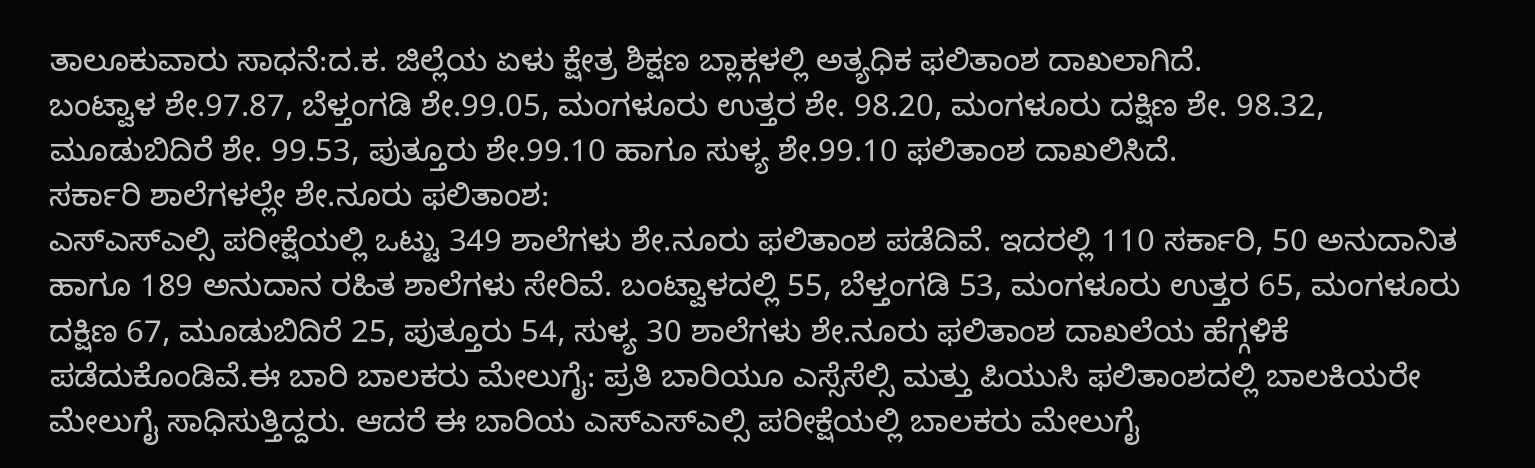ತಾಲೂಕುವಾರು ಸಾಧನೆ:ದ.ಕ. ಜಿಲ್ಲೆಯ ಏಳು ಕ್ಷೇತ್ರ ಶಿಕ್ಷಣ ಬ್ಲಾಕ್ಗಳಲ್ಲಿ ಅತ್ಯಧಿಕ ಫಲಿತಾಂಶ ದಾಖಲಾಗಿದೆ.
ಬಂಟ್ವಾಳ ಶೇ.97.87, ಬೆಳ್ತಂಗಡಿ ಶೇ.99.05, ಮಂಗಳೂರು ಉತ್ತರ ಶೇ. 98.20, ಮಂಗಳೂರು ದಕ್ಷಿಣ ಶೇ. 98.32, ಮೂಡುಬಿದಿರೆ ಶೇ. 99.53, ಪುತ್ತೂರು ಶೇ.99.10 ಹಾಗೂ ಸುಳ್ಯ ಶೇ.99.10 ಫಲಿತಾಂಶ ದಾಖಲಿಸಿದೆ.
ಸರ್ಕಾರಿ ಶಾಲೆಗಳಲ್ಲೇ ಶೇ.ನೂರು ಫಲಿತಾಂಶ:
ಎಸ್ಎಸ್ಎಲ್ಸಿ ಪರೀಕ್ಷೆಯಲ್ಲಿ ಒಟ್ಟು 349 ಶಾಲೆಗಳು ಶೇ.ನೂರು ಫಲಿತಾಂಶ ಪಡೆದಿವೆ. ಇದರಲ್ಲಿ 110 ಸರ್ಕಾರಿ, 50 ಅನುದಾನಿತ ಹಾಗೂ 189 ಅನುದಾನ ರಹಿತ ಶಾಲೆಗಳು ಸೇರಿವೆ. ಬಂಟ್ವಾಳದಲ್ಲಿ 55, ಬೆಳ್ತಂಗಡಿ 53, ಮಂಗಳೂರು ಉತ್ತರ 65, ಮಂಗಳೂರು ದಕ್ಷಿಣ 67, ಮೂಡುಬಿದಿರೆ 25, ಪುತ್ತೂರು 54, ಸುಳ್ಯ 30 ಶಾಲೆಗಳು ಶೇ.ನೂರು ಫಲಿತಾಂಶ ದಾಖಲೆಯ ಹೆಗ್ಗಳಿಕೆ ಪಡೆದುಕೊಂಡಿವೆ.ಈ ಬಾರಿ ಬಾಲಕರು ಮೇಲುಗೈ: ಪ್ರತಿ ಬಾರಿಯೂ ಎಸ್ಸೆಸೆಲ್ಸಿ ಮತ್ತು ಪಿಯುಸಿ ಫಲಿತಾಂಶದಲ್ಲಿ ಬಾಲಕಿಯರೇ ಮೇಲುಗೈ ಸಾಧಿಸುತ್ತಿದ್ದರು. ಆದರೆ ಈ ಬಾರಿಯ ಎಸ್ಎಸ್ಎಲ್ಸಿ ಪರೀಕ್ಷೆಯಲ್ಲಿ ಬಾಲಕರು ಮೇಲುಗೈ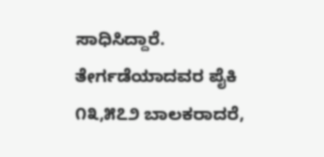ಸಾಧಿಸಿದ್ದಾರೆ. ತೇರ್ಗಡೆಯಾದವರ ಪೈಕಿ ೧೩,೫೭೨ ಬಾಲಕರಾದರೆ,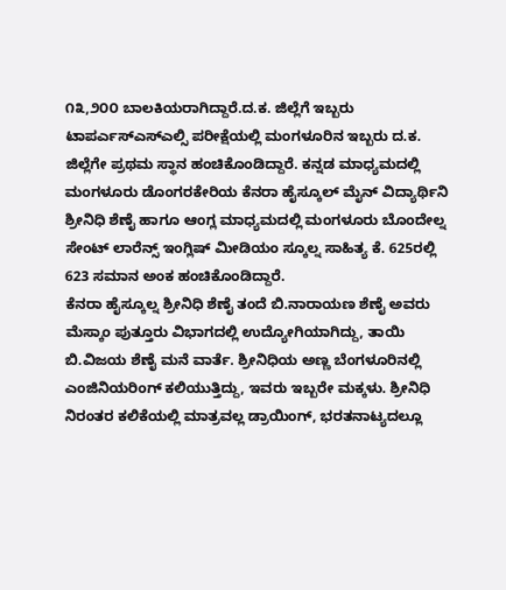೧೩,೨೦೦ ಬಾಲಕಿಯರಾಗಿದ್ದಾರೆ.ದ.ಕ. ಜಿಲ್ಲೆಗೆ ಇಬ್ಬರು ಟಾಪರ್ಎಸ್ಎಸ್ಎಲ್ಸಿ ಪರೀಕ್ಷೆಯಲ್ಲಿ ಮಂಗಳೂರಿನ ಇಬ್ಬರು ದ.ಕ. ಜಿಲ್ಲೆಗೇ ಪ್ರಥಮ ಸ್ಥಾನ ಹಂಚಿಕೊಂಡಿದ್ದಾರೆ. ಕನ್ನಡ ಮಾಧ್ಯಮದಲ್ಲಿ ಮಂಗಳೂರು ಡೊಂಗರಕೇರಿಯ ಕೆನರಾ ಹೈಸ್ಕೂಲ್ ಮೈನ್ ವಿದ್ಯಾರ್ಥಿನಿ ಶ್ರೀನಿಧಿ ಶೆಣೈ ಹಾಗೂ ಆಂಗ್ಲ ಮಾಧ್ಯಮದಲ್ಲಿ ಮಂಗಳೂರು ಬೊಂದೇಲ್ನ ಸೇಂಟ್ ಲಾರೆನ್ಸ್ ಇಂಗ್ಲಿಷ್ ಮೀಡಿಯಂ ಸ್ಕೂಲ್ನ ಸಾಹಿತ್ಯ ಕೆ. 625ರಲ್ಲಿ 623 ಸಮಾನ ಅಂಕ ಹಂಚಿಕೊಂಡಿದ್ದಾರೆ.
ಕೆನರಾ ಹೈಸ್ಕೂಲ್ನ ಶ್ರೀನಿಧಿ ಶೆಣೈ ತಂದೆ ಬಿ.ನಾರಾಯಣ ಶೆಣೈ ಅವರು ಮೆಸ್ಕಾಂ ಪುತ್ತೂರು ವಿಭಾಗದಲ್ಲಿ ಉದ್ಯೋಗಿಯಾಗಿದ್ದು, ತಾಯಿ ಬಿ.ವಿಜಯ ಶೆಣೈ ಮನೆ ವಾರ್ತೆ. ಶ್ರೀನಿಧಿಯ ಅಣ್ಣ ಬೆಂಗಳೂರಿನಲ್ಲಿ ಎಂಜಿನಿಯರಿಂಗ್ ಕಲಿಯುತ್ತಿದ್ದು, ಇವರು ಇಬ್ಬರೇ ಮಕ್ಕಳು. ಶ್ರೀನಿಧಿ ನಿರಂತರ ಕಲಿಕೆಯಲ್ಲಿ ಮಾತ್ರವಲ್ಲ ಡ್ರಾಯಿಂಗ್, ಭರತನಾಟ್ಯದಲ್ಲೂ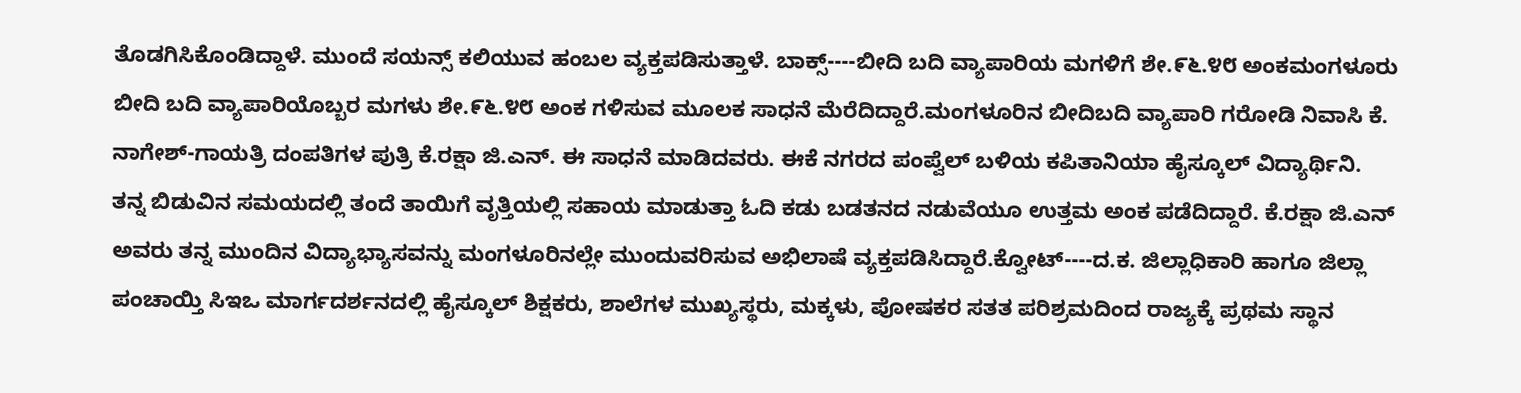ತೊಡಗಿಸಿಕೊಂಡಿದ್ದಾಳೆ. ಮುಂದೆ ಸಯನ್ಸ್ ಕಲಿಯುವ ಹಂಬಲ ವ್ಯಕ್ತಪಡಿಸುತ್ತಾಳೆ. ಬಾಕ್ಸ್----ಬೀದಿ ಬದಿ ವ್ಯಾಪಾರಿಯ ಮಗಳಿಗೆ ಶೇ.೯೬.೪೮ ಅಂಕಮಂಗಳೂರು ಬೀದಿ ಬದಿ ವ್ಯಾಪಾರಿಯೊಬ್ಬರ ಮಗಳು ಶೇ.೯೬.೪೮ ಅಂಕ ಗಳಿಸುವ ಮೂಲಕ ಸಾಧನೆ ಮೆರೆದಿದ್ದಾರೆ.ಮಂಗಳೂರಿನ ಬೀದಿಬದಿ ವ್ಯಾಪಾರಿ ಗರೋಡಿ ನಿವಾಸಿ ಕೆ. ನಾಗೇಶ್-ಗಾಯತ್ರಿ ದಂಪತಿಗಳ ಪುತ್ರಿ ಕೆ.ರಕ್ಷಾ ಜಿ.ಎನ್. ಈ ಸಾಧನೆ ಮಾಡಿದವರು. ಈಕೆ ನಗರದ ಪಂಪ್ವೆಲ್ ಬಳಿಯ ಕಪಿತಾನಿಯಾ ಹೈಸ್ಕೂಲ್ ವಿದ್ಯಾರ್ಥಿನಿ.
ತನ್ನ ಬಿಡುವಿನ ಸಮಯದಲ್ಲಿ ತಂದೆ ತಾಯಿಗೆ ವೃತ್ತಿಯಲ್ಲಿ ಸಹಾಯ ಮಾಡುತ್ತಾ ಓದಿ ಕಡು ಬಡತನದ ನಡುವೆಯೂ ಉತ್ತಮ ಅಂಕ ಪಡೆದಿದ್ದಾರೆ. ಕೆ.ರಕ್ಷಾ ಜಿ.ಎನ್ ಅವರು ತನ್ನ ಮುಂದಿನ ವಿದ್ಯಾಭ್ಯಾಸವನ್ನು ಮಂಗಳೂರಿನಲ್ಲೇ ಮುಂದುವರಿಸುವ ಅಭಿಲಾಷೆ ವ್ಯಕ್ತಪಡಿಸಿದ್ದಾರೆ.ಕ್ವೋಟ್----ದ.ಕ. ಜಿಲ್ಲಾಧಿಕಾರಿ ಹಾಗೂ ಜಿಲ್ಲಾ ಪಂಚಾಯ್ತಿ ಸಿಇಒ ಮಾರ್ಗದರ್ಶನದಲ್ಲಿ ಹೈಸ್ಕೂಲ್ ಶಿಕ್ಷಕರು, ಶಾಲೆಗಳ ಮುಖ್ಯಸ್ಥರು, ಮಕ್ಕಳು, ಪೋಷಕರ ಸತತ ಪರಿಶ್ರಮದಿಂದ ರಾಜ್ಯಕ್ಕೆ ಪ್ರಥಮ ಸ್ಥಾನ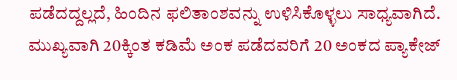ಪಡೆದದ್ದಲ್ಲದೆ, ಹಿಂದಿನ ಫಲಿತಾಂಶವನ್ನು ಉಳಿಸಿಕೊಳ್ಳಲು ಸಾಧ್ಯವಾಗಿದೆ. ಮುಖ್ಯವಾಗಿ 20ಕ್ಕಿಂತ ಕಡಿಮೆ ಅಂಕ ಪಡೆದವರಿಗೆ 20 ಅಂಕದ ಪ್ಯಾಕೇಜ್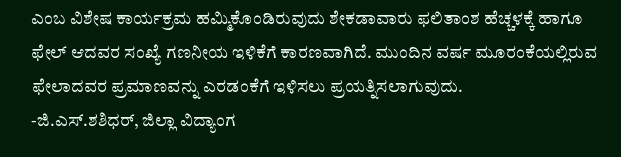ಎಂಬ ವಿಶೇಷ ಕಾರ್ಯಕ್ರಮ ಹಮ್ಮಿಕೊಂಡಿರುವುದು ಶೇಕಡಾವಾರು ಫಲಿತಾಂಶ ಹೆಚ್ಚಳಕ್ಕೆ ಹಾಗೂ ಫೇಲ್ ಆದವರ ಸಂಖ್ಯೆ ಗಣನೀಯ ಇಳಿಕೆಗೆ ಕಾರಣವಾಗಿದೆ. ಮುಂದಿನ ವರ್ಷ ಮೂರಂಕೆಯಲ್ಲಿರುವ ಫೇಲಾದವರ ಪ್ರಮಾಣವನ್ನು ಎರಡಂಕೆಗೆ ಇಳಿಸಲು ಪ್ರಯತ್ನಿಸಲಾಗುವುದು.
-ಜಿ.ಎಸ್.ಶಶಿಧರ್, ಜಿಲ್ಲಾ ವಿದ್ಯಾಂಗ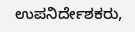ಉಪನಿರ್ದೇಶಕರು,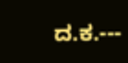ದ.ಕ.---